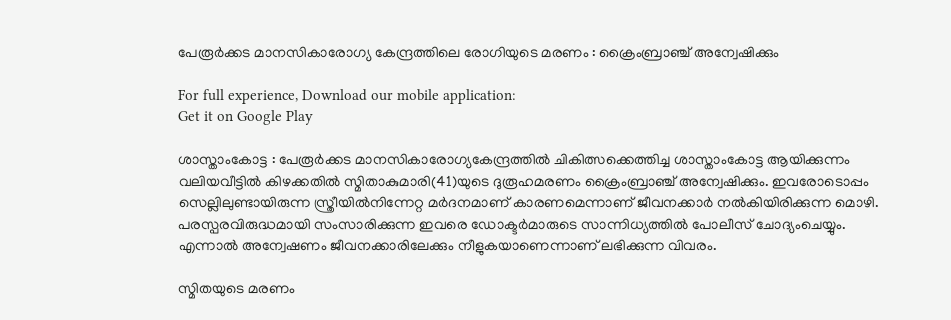പേരൂർക്കട മാനസികാരോഗ്യ കേന്ദ്രത്തിലെ രോഗിയുടെ മരണം : ക്രൈംബ്രാഞ്ച് അന്വേഷിക്കും

For full experience, Download our mobile application:
Get it on Google Play

ശാസ്താംകോട്ട : പേരൂര്‍ക്കട മാനസികാരോഗ്യകേന്ദ്രത്തില്‍ ചികിത്സക്കെത്തിച്ച ശാസ്താംകോട്ട ആയിക്കുന്നം വലിയവീട്ടില്‍ കിഴക്കതില്‍ സ്മിതാകുമാരി(41)യുടെ ദുരൂഹമരണം ക്രൈംബ്രാഞ്ച് അന്വേഷിക്കും. ഇവരോടൊപ്പം സെല്ലിലുണ്ടായിരുന്ന സ്ത്രീയില്‍നിന്നേറ്റ മര്‍ദനമാണ് കാരണമെന്നാണ് ജീവനക്കാര്‍ നല്‍കിയിരിക്കുന്ന മൊഴി. പരസ്പരവിരുദ്ധമായി സംസാരിക്കുന്ന ഇവരെ ഡോക്ടര്‍മാരുടെ സാന്നിധ്യത്തില്‍ പോലീസ് ചോദ്യംചെയ്യും. എന്നാല്‍ അന്വേഷണം ജീവനക്കാരിലേക്കും നീളുകയാണെന്നാണ് ലഭിക്കുന്ന വിവരം.

സ്മിതയുടെ മരണം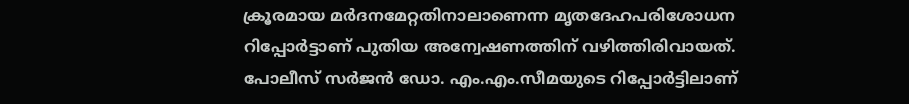ക്രൂരമായ മര്‍ദനമേറ്റതിനാലാണെന്ന മൃതദേഹപരിശോധന റിപ്പോര്‍ട്ടാണ് പുതിയ അന്വേഷണത്തിന് വഴിത്തിരിവായത്. പോലീസ് സര്‍ജന്‍ ഡോ. എം.എം.സീമയുടെ റിപ്പോര്‍ട്ടിലാണ്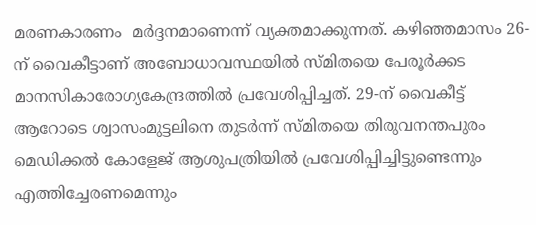മരണകാരണം  മര്‍ദ്ദനമാണെന്ന് വ്യക്തമാക്കുന്നത്. കഴിഞ്ഞമാസം 26-ന് വൈകീട്ടാണ് അബോധാവസ്ഥയില്‍ സ്മിതയെ പേരൂര്‍ക്കട മാനസികാരോഗ്യകേന്ദ്രത്തില്‍ പ്രവേശിപ്പിച്ചത്. 29-ന് വൈകീട്ട് ആറോടെ ശ്വാസംമുട്ടലിനെ തുടര്‍ന്ന് സ്മിതയെ തിരുവനന്തപുരം മെഡിക്കല്‍ കോളേജ് ആശുപത്രിയില്‍ പ്രവേശിപ്പിച്ചിട്ടുണ്ടെന്നും എത്തിച്ചേരണമെന്നും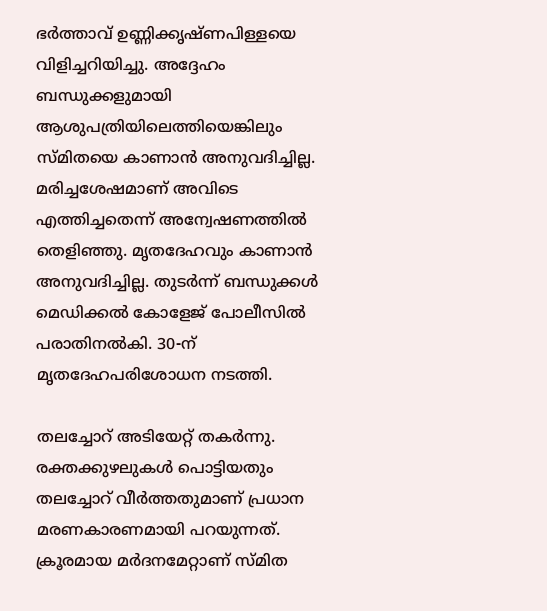ഭര്‍ത്താവ് ഉണ്ണിക്കൃഷ്ണപിള്ളയെ വിളിച്ചറിയിച്ചു. അദ്ദേഹം ബന്ധുക്കളുമായി ആശുപത്രിയിലെത്തിയെങ്കിലും സ്മിതയെ കാണാന്‍ അനുവദിച്ചില്ല. മരിച്ചശേഷമാണ് അവിടെ എത്തിച്ചതെന്ന് അന്വേഷണത്തില്‍ തെളിഞ്ഞു. മൃതദേഹവും കാണാന്‍ അനുവദിച്ചില്ല. തുടര്‍ന്ന് ബന്ധുക്കള്‍ മെഡിക്കല്‍ കോളേജ് പോലീസില്‍ പരാതിനല്‍കി. 30-ന് മൃതദേഹപരിശോധന നടത്തി.

തലച്ചോറ് അടിയേറ്റ് തകര്‍ന്നു. രക്തക്കുഴലുകള്‍ പൊട്ടിയതും തലച്ചോറ് വീര്‍ത്തതുമാണ് പ്രധാന മരണകാരണമായി പറയുന്നത്. ക്രൂരമായ മര്‍ദനമേറ്റാണ് സ്മിത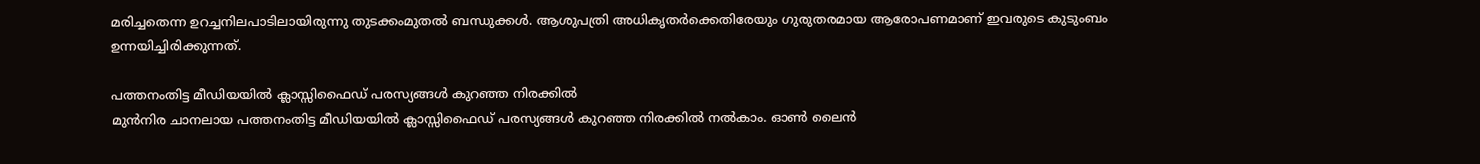മരിച്ചതെന്ന ഉറച്ചനിലപാടിലായിരുന്നു തുടക്കംമുതല്‍ ബന്ധുക്കള്‍. ആശുപത്രി അധികൃതര്‍ക്കെതിരേയും ഗുരുതരമായ ആരോപണമാണ് ഇവരുടെ കുടുംബം ഉന്നയിച്ചിരിക്കുന്നത്.

പത്തനംതിട്ട മീഡിയയില്‍ ക്ലാസ്സിഫൈഡ് പരസ്യങ്ങള്‍ കുറഞ്ഞ നിരക്കില്‍
മുന്‍നിര ചാനലായ പത്തനംതിട്ട മീഡിയയില്‍ ക്ലാസ്സിഫൈഡ് പരസ്യങ്ങള്‍ കുറഞ്ഞ നിരക്കില്‍ നല്‍കാം. ഓണ്‍ ലൈന്‍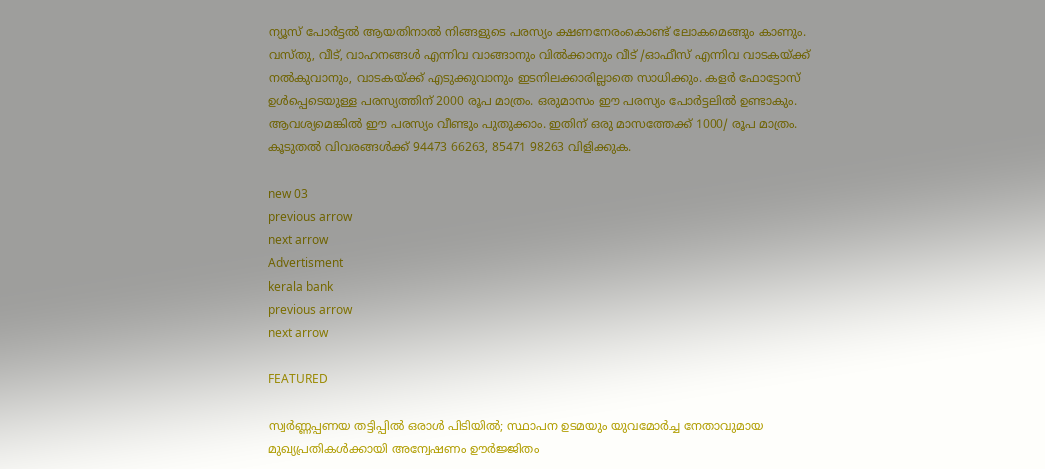ന്യൂസ് പോര്‍ട്ടല്‍ ആയതിനാല്‍ നിങ്ങളുടെ പരസ്യം ക്ഷണനേരംകൊണ്ട് ലോകമെങ്ങും കാണും. വസ്തു, വീട്, വാഹനങ്ങള്‍ എന്നിവ വാങ്ങാനും വില്‍ക്കാനും വീട് /ഓഫീസ് എന്നിവ വാടകയ്ക്ക് നല്‍കുവാനും, വാടകയ്ക്ക് എടുക്കുവാനും ഇടനിലക്കാരില്ലാതെ സാധിക്കും. കളര്‍ ഫോട്ടോസ് ഉള്‍പ്പെടെയുള്ള പരസ്യത്തിന് 2000 രൂപ മാത്രം. ഒരുമാസം ഈ പരസ്യം പോര്‍ട്ടലില്‍ ഉണ്ടാകും. ആവശ്യമെങ്കില്‍ ഈ പരസ്യം വീണ്ടും പുതുക്കാം. ഇതിന് ഒരു മാസത്തേക്ക് 1000/ രൂപ മാത്രം. കൂടുതല്‍ വിവരങ്ങള്‍ക്ക് 94473 66263, 85471 98263 വിളിക്കുക.

new 03
previous arrow
next arrow
Advertisment
kerala bank
previous arrow
next arrow

FEATURED

സ്വർണ്ണപ്പണയ തട്ടിപ്പിൽ ഒരാൾ പിടിയിൽ; സ്ഥാപന ഉടമയും യുവമോർച്ച നേതാവുമായ മുഖ്യപ്രതികൾക്കായി അന്വേഷണം ഊർജ്ജിതം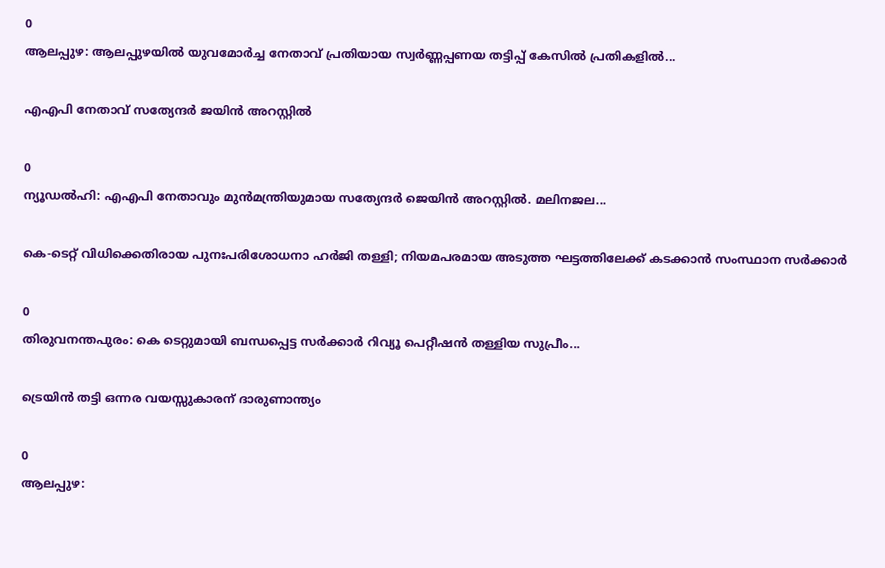0
ആലപ്പുഴ: ആലപ്പുഴയില്‍ യുവമോര്‍ച്ച നേതാവ് പ്രതിയായ സ്വര്‍ണ്ണപ്പണയ തട്ടിപ്പ് കേസില്‍ പ്രതികളിൽ...

എഎപി നേതാവ് സത്യേന്ദർ ജയിൻ അറസ്റ്റിൽ

0
ന്യൂഡല്‍ഹി: എഎപി നേതാവും മുന്‍മന്ത്രിയുമായ സത്യേന്ദര്‍ ജെയിന്‍ അറസ്റ്റില്‍. മലിനജല...

കെ-ടെറ്റ് വിധിക്കെതിരായ പുനഃപരിശോധനാ ഹർജി തള്ളി; നിയമപരമായ അടുത്ത ഘട്ടത്തിലേക്ക് കടക്കാൻ സംസ്ഥാന സർക്കാർ

0
തിരുവനന്തപുരം: കെ ടെറ്റുമായി ബന്ധപ്പെട്ട സര്‍ക്കാര്‍ റിവ്യൂ പെറ്റീഷന്‍ തള്ളിയ സുപ്രീം...

ട്രെയിൻ തട്ടി ഒന്നര വയസ്സുകാരന് ദാരുണാന്ത്യം

0
ആലപ്പുഴ: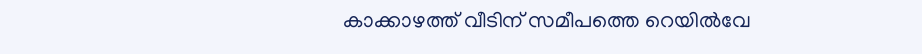കാക്കാഴത്ത് വീടിന് സമീപത്തെ റെയിൽവേ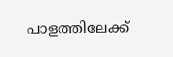പാളത്തിലേക്ക്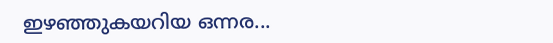ഇഴഞ്ഞുകയറിയ ഒന്നര...